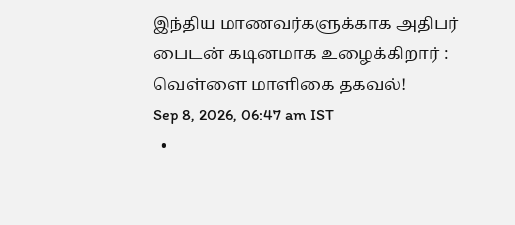இந்திய மாணவர்களுக்காக அதிபர் பைடன் கடினமாக உழைக்கிறார் : வெள்ளை மாளிகை தகவல்!
Sep 8, 2026, 06:47 am IST
  •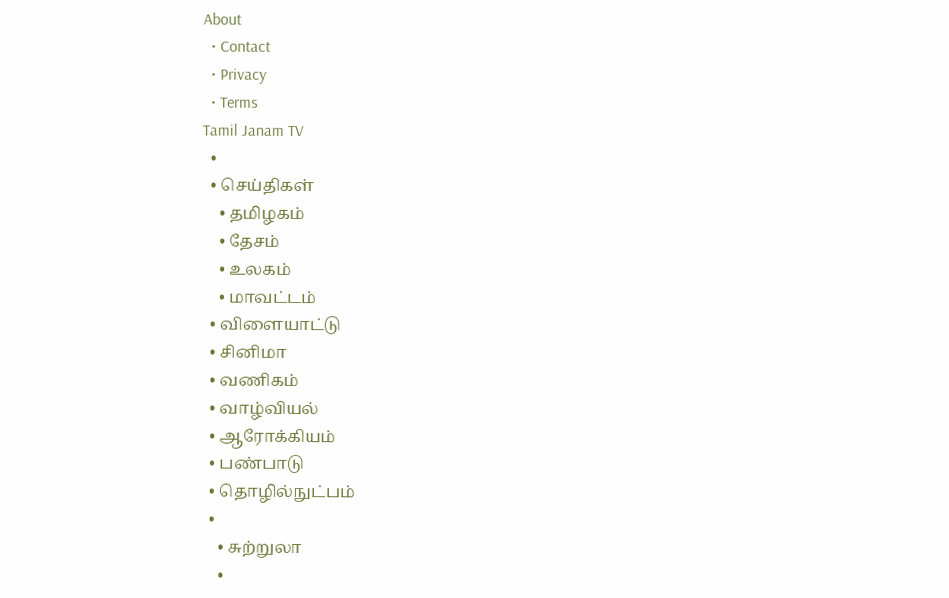About
  • Contact
  • Privacy
  • Terms
Tamil Janam TV
  •
  • செய்திகள்
    • தமிழகம்
    • தேசம்
    • உலகம்
    • மாவட்டம்
  • விளையாட்டு
  • சினிமா
  • வணிகம்
  • வாழ்வியல்
  • ஆரோக்கியம்
  • பண்பாடு
  • தொழில்நுட்பம்
  •
    • சுற்றுலா
    •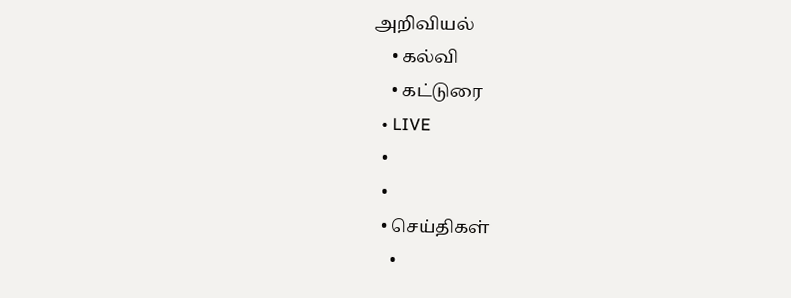அறிவியல்
    • கல்வி
    • கட்டுரை
  • LIVE
  •
  •
  • செய்திகள்
    •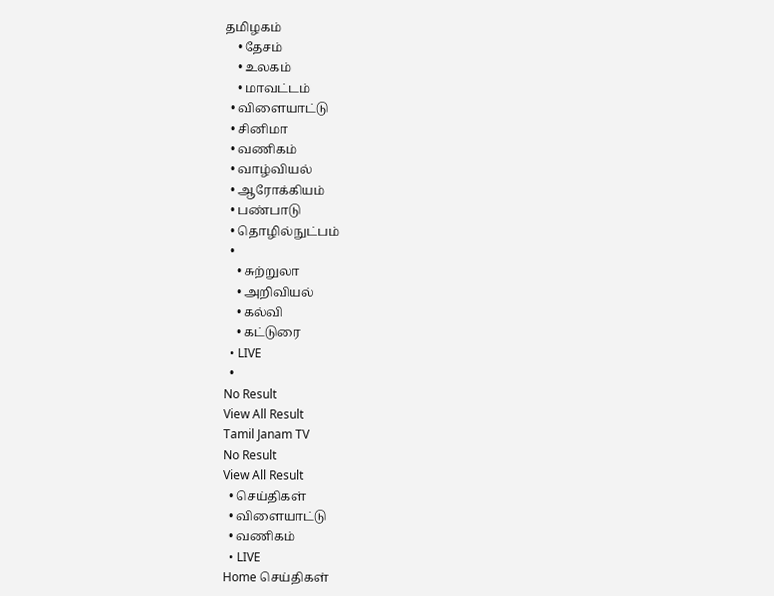தமிழகம்
    • தேசம்
    • உலகம்
    • மாவட்டம்
  • விளையாட்டு
  • சினிமா
  • வணிகம்
  • வாழ்வியல்
  • ஆரோக்கியம்
  • பண்பாடு
  • தொழில்நுட்பம்
  •
    • சுற்றுலா
    • அறிவியல்
    • கல்வி
    • கட்டுரை
  • LIVE
  •
No Result
View All Result
Tamil Janam TV
No Result
View All Result
  • செய்திகள்
  • விளையாட்டு
  • வணிகம்
  • LIVE
Home செய்திகள்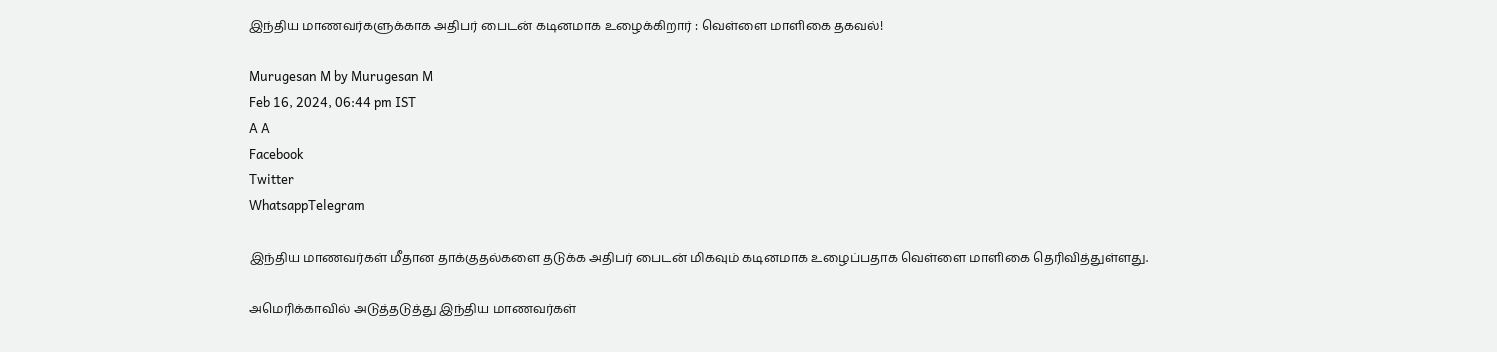இந்திய மாணவர்களுக்காக அதிபர் பைடன் கடினமாக உழைக்கிறார் : வெள்ளை மாளிகை தகவல்!

Murugesan M by Murugesan M
Feb 16, 2024, 06:44 pm IST
A A
Facebook
Twitter
WhatsappTelegram

இந்திய மாணவர்கள் மீதான தாக்குதல்களை தடுக்க அதிபர் பைடன் மிகவும் கடினமாக உழைப்பதாக வெள்ளை மாளிகை தெரிவித்துள்ளது.

அமெரிக்காவில் அடுத்தடுத்து இந்திய மாணவர்கள்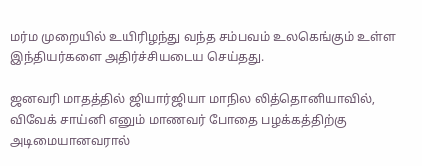மர்ம முறையில் உயிரிழந்து வந்த சம்பவம் உலகெங்கும் உள்ள இந்தியர்களை அதிர்ச்சியடைய செய்தது.

ஜனவரி மாதத்தில் ஜியார்ஜியா மாநில லித்தொனியாவில், விவேக் சாய்னி எனும் மாணவர் போதை பழக்கத்திற்கு அடிமையானவரால்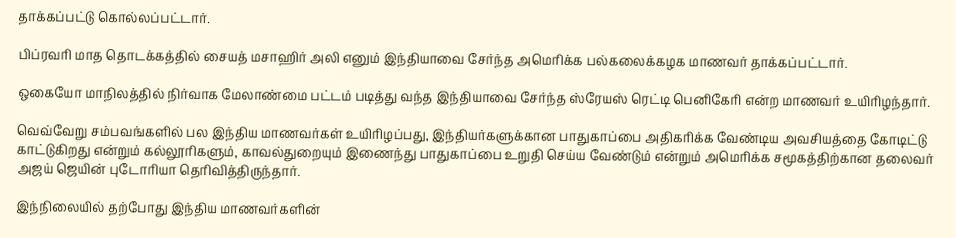தாக்கப்பட்டு கொல்லப்பட்டார்.

பிப்ரவரி மாத தொடக்கத்தில் சையத் மசாஹிர் அலி எனும் இந்தியாவை சேர்ந்த அமெரிக்க பல்கலைக்கழக மாணவர் தாக்கப்பட்டார்.

ஒகையோ மாநிலத்தில் நிர்வாக மேலாண்மை பட்டம் படித்து வந்த இந்தியாவை சேர்ந்த ஸ்ரேயஸ் ரெட்டி பெனிகேரி என்ற மாணவர் உயிரிழந்தார்.

வெவ்வேறு சம்பவங்களில் பல இந்திய மாணவர்கள் உயிரிழப்பது, இந்தியர்களுக்கான பாதுகாப்பை அதிகரிக்க வேண்டிய அவசியத்தை கோடிட்டு காட்டுகிறது என்றும் கல்லூரிகளும், காவல்துறையும் இணைந்து பாதுகாப்பை உறுதி செய்ய வேண்டும் என்றும் அமெரிக்க சமூகத்திற்கான தலைவர் அஜய் ஜெயின் புடோரியா தெரிவித்திருந்தார்.

இந்நிலையில் தற்போது இந்திய மாணவர்களின்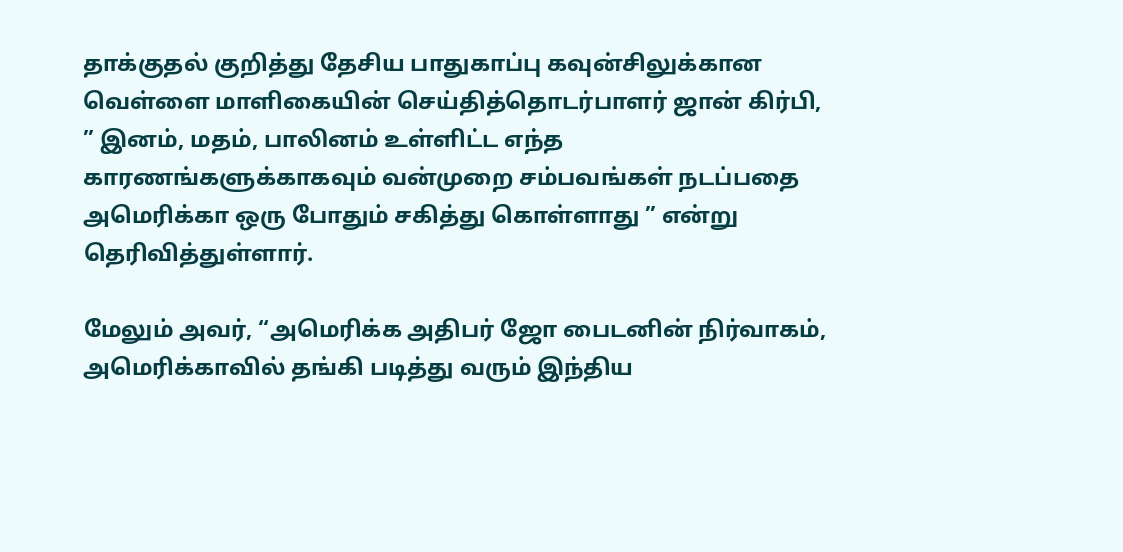தாக்குதல் குறித்து தேசிய பாதுகாப்பு கவுன்சிலுக்கான வெள்ளை மாளிகையின் செய்தித்தொடர்பாளர் ஜான் கிர்பி, ” இனம், மதம், பாலினம் உள்ளிட்ட எந்த காரணங்களுக்காகவும் வன்முறை சம்பவங்கள் நடப்பதை அமெரிக்கா ஒரு போதும் சகித்து கொள்ளாது ” என்று தெரிவித்துள்ளார்.

மேலும் அவர், “அமெரிக்க அதிபர் ஜோ பைடனின் நிர்வாகம், அமெரிக்காவில் தங்கி படித்து வரும் இந்திய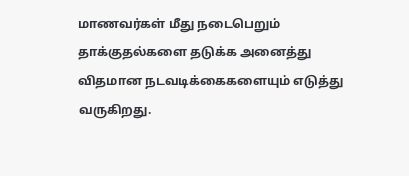மாணவர்கள் மீது நடைபெறும் தாக்குதல்களை தடுக்க அனைத்து விதமான நடவடிக்கைகளையும் எடுத்து வருகிறது.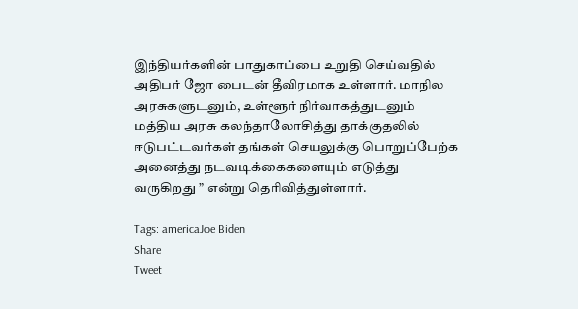இந்தியர்களின் பாதுகாப்பை உறுதி செய்வதில் அதிபர் ஜோ பைடன் தீவிரமாக உள்ளார். மாநில அரசுகளுடனும், உள்ளூர் நிர்வாகத்துடனும் மத்திய அரசு கலந்தாலோசித்து தாக்குதலில் ஈடுபட்டவர்கள் தங்கள் செயலுக்கு பொறுப்பேற்க அனைத்து நடவடிக்கைகளையும் எடுத்து வருகிறது ” என்று தெரிவித்துள்ளார்.

Tags: americaJoe Biden
Share
Tweet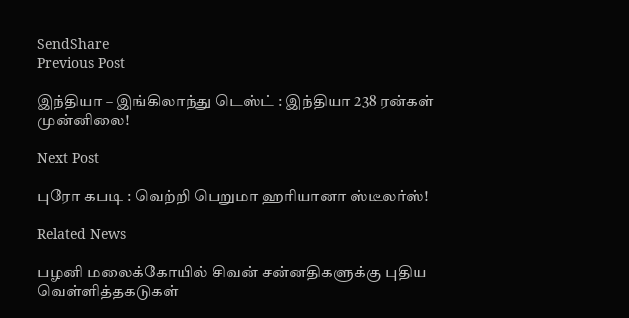SendShare
Previous Post

இந்தியா – இங்கிலாந்து டெஸ்ட் : இந்தியா 238 ரன்கள் முன்னிலை!

Next Post

புரோ கபடி : வெற்றி பெறுமா ஹரியானா ஸ்டீலர்ஸ்!

Related News

பழனி மலைக்கோயில் சிவன் சன்னதிகளுக்கு புதிய வெள்ளித்தகடுகள்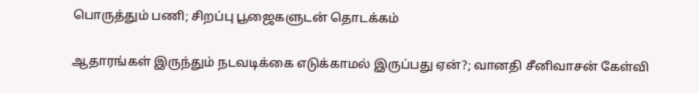பொருத்தும் பணி; சிறப்பு பூஜைகளுடன் தொடக்கம்

ஆதாரங்கள் இருந்தும் நடவடிக்கை எடுக்காமல் இருப்பது ஏன்?; வானதி சீனிவாசன் கேள்வி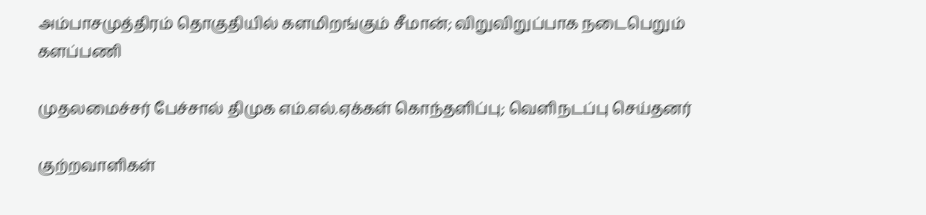அம்பாசமுத்திரம் தொகுதியில் களமிறங்கும் சீமான்; விறுவிறுப்பாக நடைபெறும் களப்பணி

முதலமைச்சர் பேச்சால் திமுக எம்.எல்.ஏக்கள் கொந்தளிப்பு; வெளிநடப்பு செய்தனர்

குற்றவாளிகள்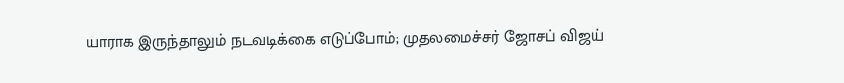யாராக இருந்தாலும் நடவடிக்கை எடுப்போம்; முதலமைச்சர் ஜோசப் விஜய்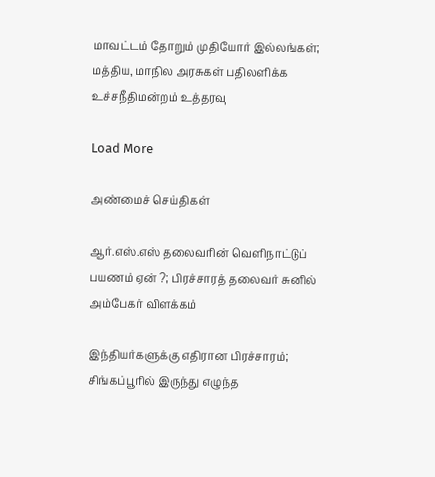மாவட்டம் தோறும் முதியோர் இல்லங்கள்; மத்திய, மாநில அரசுகள் பதிலளிக்க உச்சநீதிமன்றம் உத்தரவு

Load More

அண்மைச் செய்திகள்

ஆர்.எஸ்.எஸ் தலைவரின் வெளிநாட்டுப் பயணம் ஏன் ?; பிரச்சாரத் தலைவர் சுனில் அம்பேகர் விளக்கம்

இந்தியர்களுக்கு எதிரான பிரச்சாரம்; சிங்கப்பூரில் இருந்து எழுந்த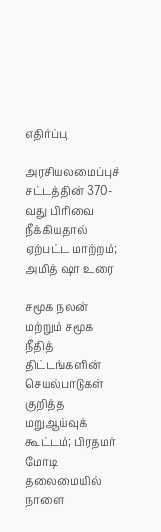எதிர்ப்பு

அரசியலமைப்புச் சட்டத்தின் 370-வது பிரிவை நீக்கியதால் ஏற்பட்ட மாற்றம்; அமித் ஷா உரை

சமூக நலன் மற்றும் சமூக நீதித் திட்டங்களின் செயல்பாடுகள் குறித்த மறுஆய்வுக் கூட்டம்; பிரதமர் மோடி தலைமையில் நாளை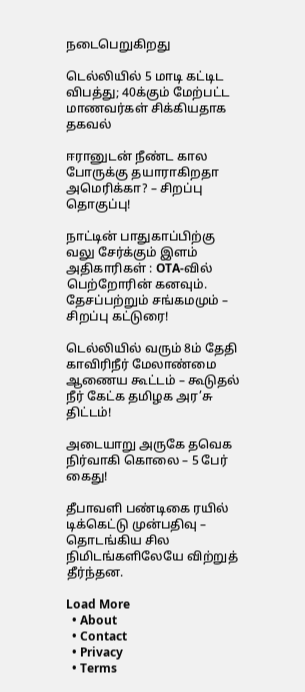நடைபெறுகிறது

டெல்லியில் 5 மாடி கட்டிட விபத்து; 40க்கும் மேற்பட்ட மாணவர்கள் சிக்கியதாக தகவல்

ஈரானுடன் நீண்ட கால போருக்கு தயாராகிறதா அமெரிக்கா? – சிறப்பு தொகுப்பு!

நாட்டின் பாதுகாப்பிற்கு வலு சேர்க்கும் இளம் அதிகாரிகள் : OTA-வில் பெற்றோரின் கனவும். தேசப்பற்றும் சங்கமமும் – சிறப்பு கட்டுரை!

டெல்லியில் வரும் 8ம் தேதி காவிரிநீர் மேலாண்மை ஆணைய கூட்டம் – கூடுதல் நீர் கேட்க தமிழக அர’சு திட்டம்!

அடையாறு அருகே தவெக நிர்வாகி கொலை – 5 பேர் கைது!

தீபாவளி பண்டிகை ரயில் டிக்கெட்டு முன்பதிவு – தொடங்கிய சில நிமிடங்களிலேயே விற்றுத் தீர்ந்தன.

Load More
  • About
  • Contact
  • Privacy
  • Terms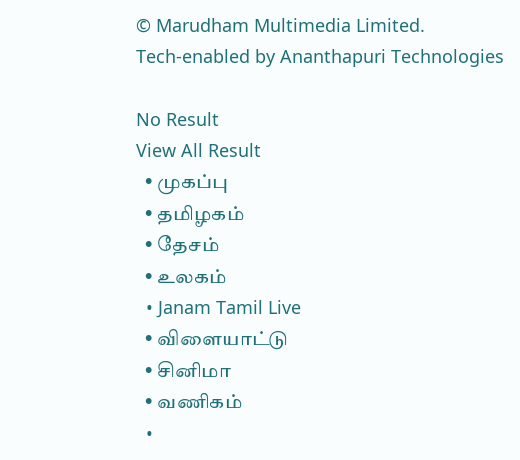© Marudham Multimedia Limited.
Tech-enabled by Ananthapuri Technologies

No Result
View All Result
  • முகப்பு
  • தமிழகம்
  • தேசம்
  • உலகம்
  • Janam Tamil Live
  • விளையாட்டு
  • சினிமா
  • வணிகம்
  •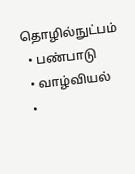தொழில்நுட்பம்
  • பண்பாடு
  • வாழ்வியல்
  •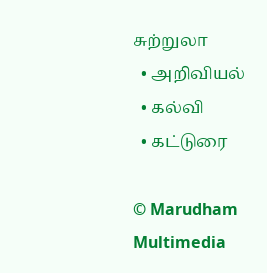சுற்றுலா
  • அறிவியல்
  • கல்வி
  • கட்டுரை

© Marudham Multimedia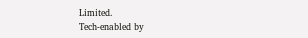Limited.
Tech-enabled by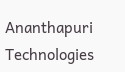Ananthapuri Technologies